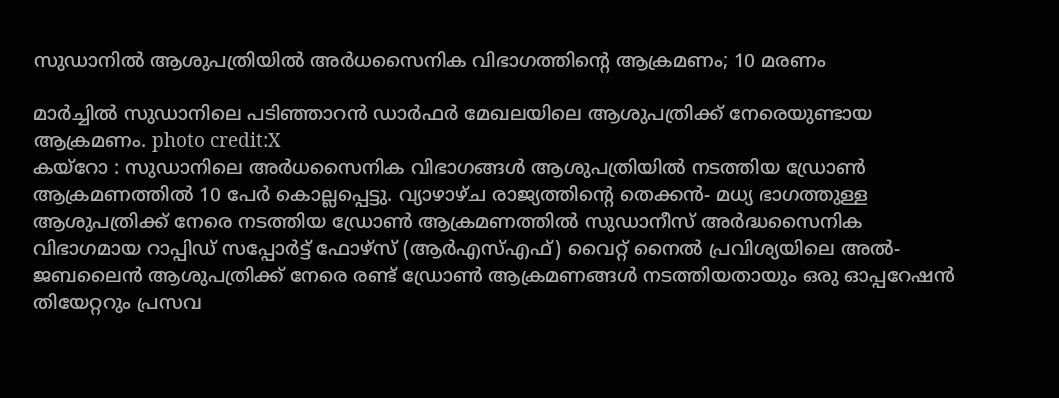സുഡാനിൽ ആശുപത്രിയിൽ അർധസൈനിക വിഭാഗത്തിന്റെ ആക്രമണം; 10 മരണം

മാർച്ചിൽ സുഡാനിലെ പടിഞ്ഞാറൻ ഡാർഫർ മേഖലയിലെ ആശുപത്രിക്ക് നേരെയുണ്ടായ ആക്രമണം. photo credit:X
കയ്റോ : സുഡാനിലെ അർധസൈനിക വിഭാഗങ്ങൾ ആശുപത്രിയിൽ നടത്തിയ ഡ്രോൺ ആക്രമണത്തിൽ 10 പേർ കൊല്ലപ്പെട്ടു. വ്യാഴാഴ്ച രാജ്യത്തിന്റെ തെക്കൻ- മധ്യ ഭാഗത്തുള്ള ആശുപത്രിക്ക് നേരെ നടത്തിയ ഡ്രോൺ ആക്രമണത്തിൽ സുഡാനീസ് അർദ്ധസൈനിക വിഭാഗമായ റാപ്പിഡ് സപ്പോർട്ട് ഫോഴ്സ് (ആർഎസ്എഫ്) വൈറ്റ് നൈൽ പ്രവിശ്യയിലെ അൽ-ജബലൈൻ ആശുപത്രിക്ക് നേരെ രണ്ട് ഡ്രോൺ ആക്രമണങ്ങൾ നടത്തിയതായും ഒരു ഓപ്പറേഷൻ തിയേറ്ററും പ്രസവ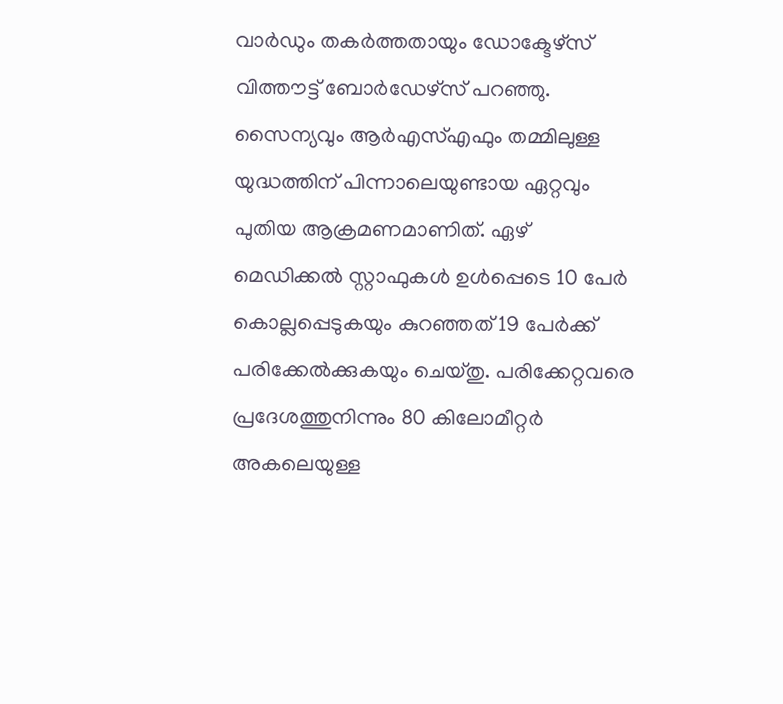വാർഡും തകർത്തതായും ഡോക്ടേഴ്സ് വിത്തൗട്ട് ബോർഡേഴ്സ് പറഞ്ഞു.
സൈന്യവും ആർഎസ്എഫും തമ്മിലുള്ള യുദ്ധത്തിന് പിന്നാലെയുണ്ടായ ഏറ്റവും പുതിയ ആക്രമണമാണിത്. ഏഴ് മെഡിക്കൽ സ്റ്റാഫുകൾ ഉൾപ്പെടെ 10 പേർ കൊല്ലപ്പെടുകയും കുറഞ്ഞത് 19 പേർക്ക് പരിക്കേൽക്കുകയും ചെയ്തു. പരിക്കേറ്റവരെ പ്രദേശത്തുനിന്നും 80 കിലോമീറ്റർ അകലെയുള്ള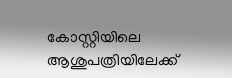കോസ്റ്റിയിലെ ആശുപത്രിയിലേക്ക്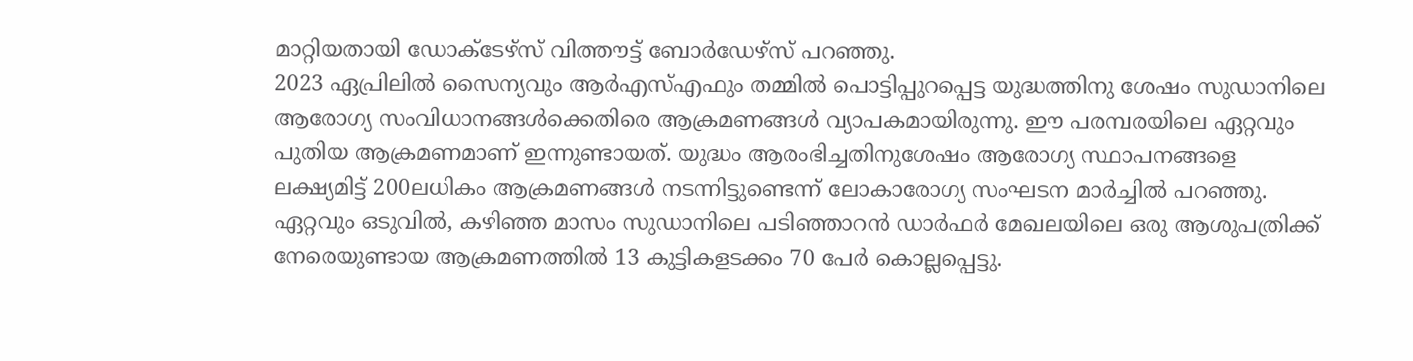മാറ്റിയതായി ഡോക്ടേഴ്സ് വിത്തൗട്ട് ബോർഡേഴ്സ് പറഞ്ഞു.
2023 ഏപ്രിലിൽ സൈന്യവും ആർഎസ്എഫും തമ്മിൽ പൊട്ടിപ്പുറപ്പെട്ട യുദ്ധത്തിനു ശേഷം സുഡാനിലെ ആരോഗ്യ സംവിധാനങ്ങൾക്കെതിരെ ആക്രമണങ്ങൾ വ്യാപകമായിരുന്നു. ഈ പരമ്പരയിലെ ഏറ്റവും പുതിയ ആക്രമണമാണ് ഇന്നുണ്ടായത്. യുദ്ധം ആരംഭിച്ചതിനുശേഷം ആരോഗ്യ സ്ഥാപനങ്ങളെ ലക്ഷ്യമിട്ട് 200ലധികം ആക്രമണങ്ങൾ നടന്നിട്ടുണ്ടെന്ന് ലോകാരോഗ്യ സംഘടന മാർച്ചിൽ പറഞ്ഞു. ഏറ്റവും ഒടുവിൽ, കഴിഞ്ഞ മാസം സുഡാനിലെ പടിഞ്ഞാറൻ ഡാർഫർ മേഖലയിലെ ഒരു ആശുപത്രിക്ക് നേരെയുണ്ടായ ആക്രമണത്തിൽ 13 കുട്ടികളടക്കം 70 പേർ കൊല്ലപ്പെട്ടു.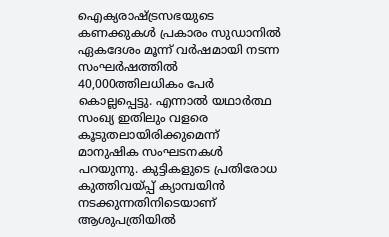ഐക്യരാഷ്ട്രസഭയുടെ കണക്കുകൾ പ്രകാരം സുഡാനിൽ ഏകദേശം മൂന്ന് വർഷമായി നടന്ന സംഘർഷത്തിൽ 40,000ത്തിലധികം പേർ കൊല്ലപ്പെട്ടു. എന്നാൽ യഥാർത്ഥ സംഖ്യ ഇതിലും വളരെ കൂടുതലായിരിക്കുമെന്ന് മാനുഷിക സംഘടനകൾ പറയുന്നു. കുട്ടികളുടെ പ്രതിരോധ കുത്തിവയ്പ്പ് ക്യാമ്പയിൻ നടക്കുന്നതിനിടെയാണ് ആശുപത്രിയിൽ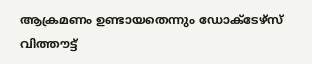ആക്രമണം ഉണ്ടായതെന്നും ഡോക്ടേഴ്സ് വിത്തൗട്ട്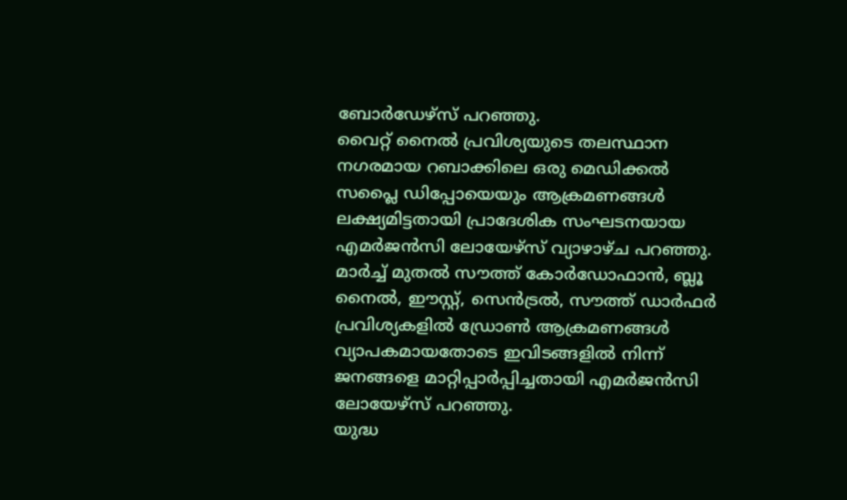ബോർഡേഴ്സ് പറഞ്ഞു.
വൈറ്റ് നൈൽ പ്രവിശ്യയുടെ തലസ്ഥാന നഗരമായ റബാക്കിലെ ഒരു മെഡിക്കൽ സപ്ലൈ ഡിപ്പോയെയും ആക്രമണങ്ങൾ ലക്ഷ്യമിട്ടതായി പ്രാദേശിക സംഘടനയായ എമർജൻസി ലോയേഴ്സ് വ്യാഴാഴ്ച പറഞ്ഞു. മാർച്ച് മുതൽ സൗത്ത് കോർഡോഫാൻ, ബ്ലൂ നൈൽ, ഈസ്റ്റ്, സെൻട്രൽ, സൗത്ത് ഡാർഫർ പ്രവിശ്യകളിൽ ഡ്രോൺ ആക്രമണങ്ങൾ വ്യാപകമായതോടെ ഇവിടങ്ങളിൽ നിന്ന് ജനങ്ങളെ മാറ്റിപ്പാർപ്പിച്ചതായി എമർജൻസി ലോയേഴ്സ് പറഞ്ഞു.
യുദ്ധ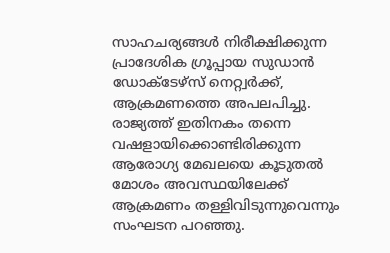സാഹചര്യങ്ങൾ നിരീക്ഷിക്കുന്ന പ്രാദേശിക ഗ്രൂപ്പായ സുഡാൻ ഡോക്ടേഴ്സ് നെറ്റ്വർക്ക്, ആക്രമണത്തെ അപലപിച്ചു. രാജ്യത്ത് ഇതിനകം തന്നെ വഷളായിക്കൊണ്ടിരിക്കുന്ന ആരോഗ്യ മേഖലയെ കൂടുതൽ മോശം അവസ്ഥയിലേക്ക് ആക്രമണം തള്ളിവിടുന്നുവെന്നും സംഘടന പറഞ്ഞു.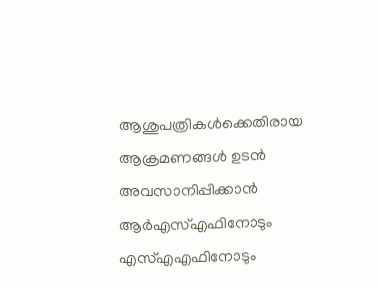ആശുപത്രികൾക്കെതിരായ ആക്രമണങ്ങൾ ഉടൻ അവസാനിപ്പിക്കാൻ ആർഎസ്എഫിനോടും എസ്എഎഫിനോടും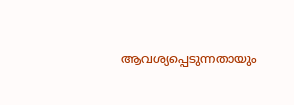ആവശ്യപ്പെടുന്നതായും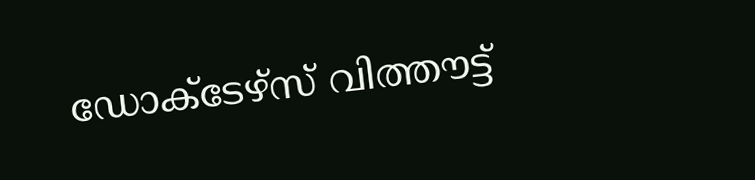ഡോക്ടേഴ്സ് വിത്തൗട്ട്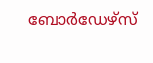ബോർഡേഴ്സ്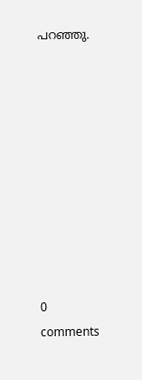പറഞ്ഞു.










0 comments